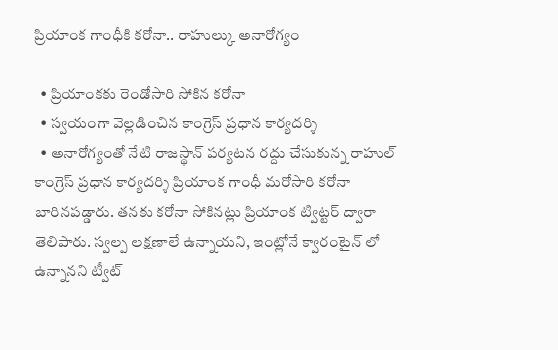ప్రియాంక గాంధీకి కరోనా.. రాహుల్కు అనారోగ్యం

  • ప్రియాంకకు రెండోసారి సోకిన కరోనా
  • స్వయంగా వెల్లడించిన కాంగ్రెస్ ప్రధాన కార్యదర్శి
  • అనారోగ్యంతో నేటి రాజస్థాన్ పర్యటన రద్దు చేసుకున్న రాహుల్
కాంగ్రెస్ ప్రధాన కార్యదర్శి ప్రియాంక గాంధీ మరోసారి కరోనా బారినపడ్డారు. తనకు కరోనా సోకినట్లు ప్రియాంక ట్విట్టర్ ద్వారా తెలిపారు. స్వల్ప లక్షణాలే ఉన్నాయని, ఇంట్లోనే క్వారంటైన్ లో ఉన్నానని ట్వీట్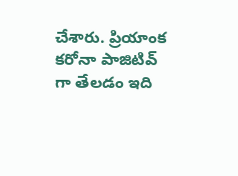చేశారు. ప్రియాంక కరోనా పాజిటివ్ గా తేలడం ఇది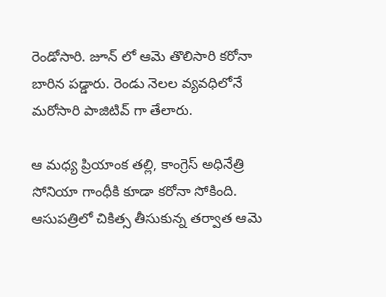రెండోసారి. జూన్ లో ఆమె తొలిసారి కరోనా బారిన పడ్డారు. రెండు నెలల వ్యవధిలోనే మరోసారి పాజిటివ్ గా తేలారు.

ఆ మధ్య ప్రియాంక తల్లి, కాంగ్రెస్ అధినేత్రి సోనియా గాంధీకి కూడా కరోనా సోకింది. ఆసుపత్రిలో చికిత్స తీసుకున్న తర్వాత ఆమె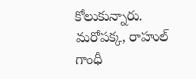కోలుకున్నారు. మరోపక్క, రాహుల్ గాంధీ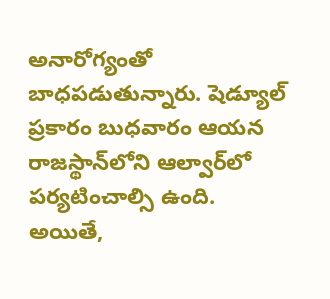అనారోగ్యంతో బాధపడుతున్నారు. షెడ్యూల్ ప్రకారం బుధవారం ఆయన రాజస్థాన్‌లోని ఆల్వార్‌లో పర్యటించాల్సి ఉంది. అయితే,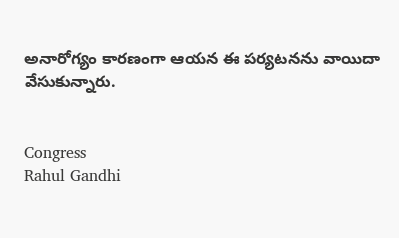అనారోగ్యం కారణంగా ఆయన ఈ పర్యటనను వాయిదా వేసుకున్నారు.


Congress
Rahul Gandhi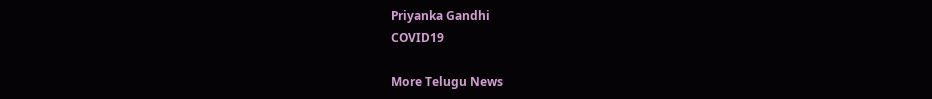Priyanka Gandhi
COVID19

More Telugu News